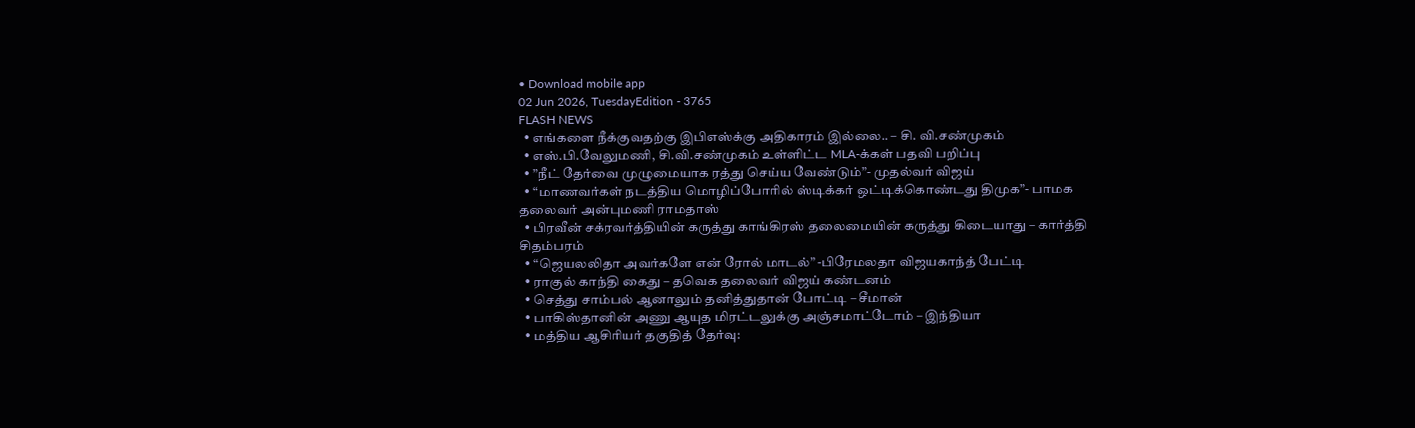• Download mobile app
02 Jun 2026, TuesdayEdition - 3765
FLASH NEWS
  • எங்களை நீக்குவதற்கு இபிஎஸ்க்கு அதிகாரம் இல்லை.. – சி. வி.சண்முகம்
  • எஸ்.பி.வேலுமணி, சி.வி.சண்முகம் உள்ளிட்ட MLA-க்கள் பதவி பறிப்பு
  • ”நீட் தேர்வை முழுமையாக ரத்து செய்ய வேண்டும்”- முதல்வர் விஜய்
  • “மாணவர்கள் நடத்திய மொழிப்போரில் ஸ்டிக்கர் ஒட்டிக்கொண்டது திமுக”- பாமக தலைவர் அன்புமணி ராமதாஸ்
  • பிரவீன் சக்ரவர்த்தியின் கருத்து காங்கிரஸ் தலைமையின் கருத்து கிடையாது – கார்த்தி சிதம்பரம்
  • “ஜெயலலிதா அவர்களே என் ரோல் மாடல்” -பிரேமலதா விஜயகாந்த் பேட்டி
  • ராகுல் காந்தி கைது – தவெக தலைவர் விஜய் கண்டனம்
  • செத்து சாம்பல் ஆனாலும் தனித்துதான் போட்டி – சீமான்
  • பாகிஸ்தானின் அணு ஆயுத மிரட்டலுக்கு அஞ்சமாட்டோம் – இந்தியா
  • மத்திய ஆசிரியர் தகுதித் தேர்வு: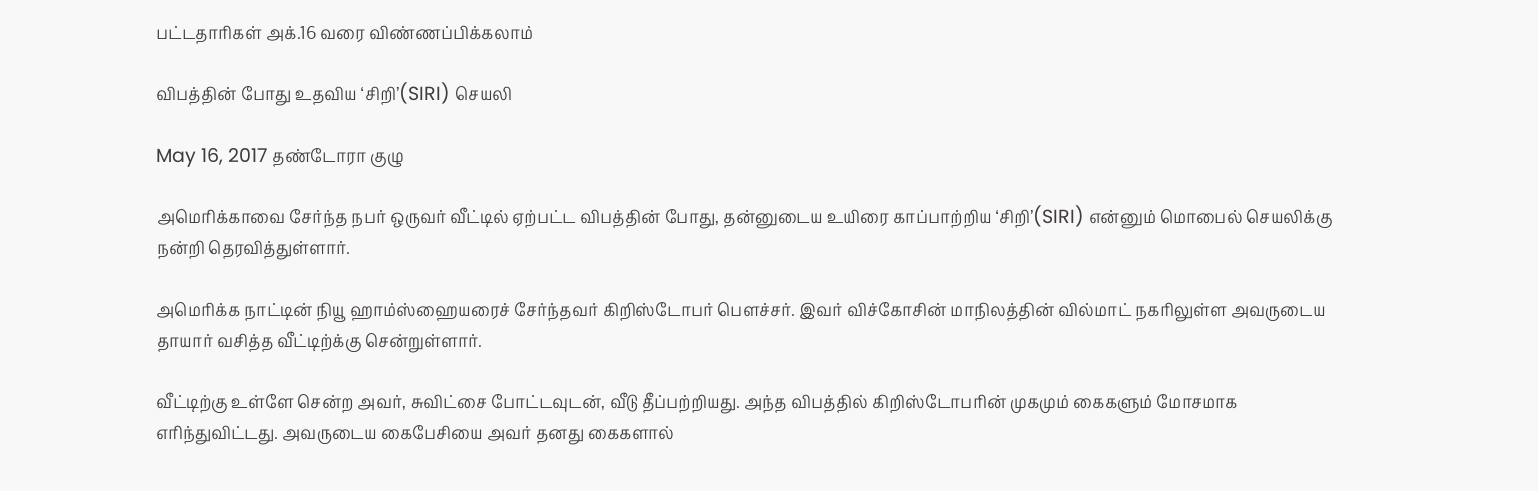பட்டதாரிகள் அக்.16 வரை விண்ணப்பிக்கலாம்

விபத்தின் போது உதவிய ‘சிறி’(SIRI) செயலி

May 16, 2017 தண்டோரா குழு

அமெரிக்காவை சேர்ந்த நபர் ஒருவர் வீட்டில் ஏற்பட்ட விபத்தின் போது, தன்னுடைய உயிரை காப்பாற்றிய ‘சிறி’(SIRI) என்னும் மொபைல் செயலிக்கு நன்றி தெரவித்துள்ளார்.

அமெரிக்க நாட்டின் நியூ ஹாம்ஸ்ஹையரைச் சேர்ந்தவர் கிறிஸ்டோபர் பௌச்சர். இவர் விச்கோசின் மாநிலத்தின் வில்மாட் நகரிலுள்ள அவருடைய தாயார் வசித்த வீட்டிற்க்கு சென்றுள்ளார்.

வீட்டிற்கு உள்ளே சென்ற அவர், சுவிட்சை போட்டவுடன், வீடு தீப்பற்றியது. அந்த விபத்தில் கிறிஸ்டோபரின் முகமும் கைகளும் மோசமாக எரிந்துவிட்டது. அவருடைய கைபேசியை அவர் தனது கைகளால்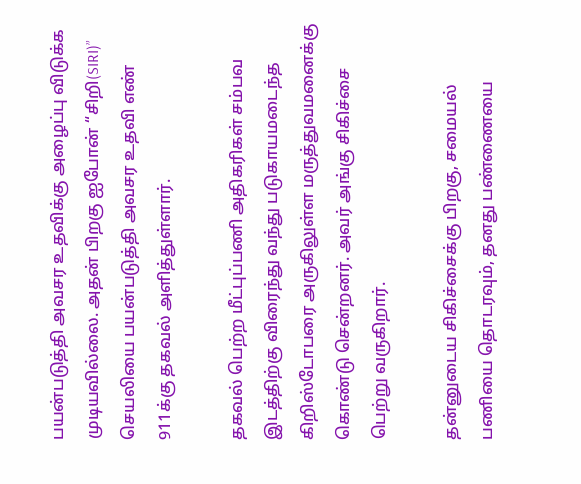பயன்படுத்தி அவசர உதவிக்கு அழைப்பு விடுக்க முடியவில்லை. அதன் பிறகு ஐபோன் “சிறி(SIRI)” செயலியை பயன்படுத்தி அவசர உதவி எண் 911க்கு தகவல் அளித்துள்ளார்.

தகவல் பெற்ற மீட்புப்பணி அதிகரிகள் சம்பவ இடத்திற்கு விரைந்து வந்து படுகாயமடைந்த கிறிஸ்டோபரை அருகிலுள்ள மருத்துவமனைக்கு கொண்டு சென்றனர். அவர் அங்கு சிகிச்சை பெற்று வருகிறார்.

தன்னுடைய சிகிச்சைக்கு பிறகு, சமையல் பணியை தொடரவும், தனது பண்ணையை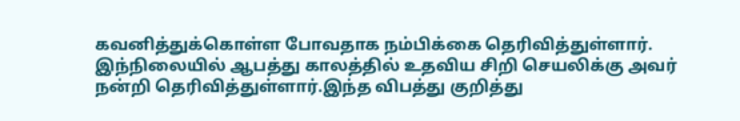கவனித்துக்கொள்ள போவதாக நம்பிக்கை தெரிவித்துள்ளார். இந்நிலையில் ஆபத்து காலத்தில் உதவிய சிறி செயலிக்கு அவர் நன்றி தெரிவித்துள்ளார்.இந்த விபத்து குறித்து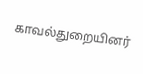காவல்துறையினர்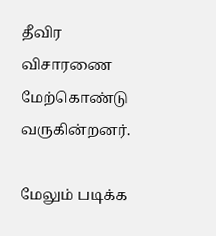தீவிர விசாரணை மேற்கொண்டு வருகின்றனர்.

மேலும் படிக்க